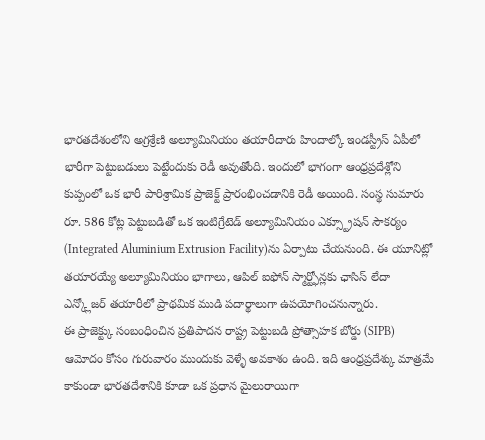భారతదేశంలోని అగ్రశ్రేణి అల్యూమినియం తయారీదారు హిందాల్కో ఇండస్ట్రీస్ ఏపీలో భారీగా పెట్టుబడులు పెట్టేందుకు రెడీ అవుతోంది. ఇందులో భాగంగా ఆంధ్రప్రదేశ్లోని కుప్పంలో ఒక భారీ పారిశ్రామిక ప్రాజెక్ట్ ప్రారంభించడానికి రెడీ అయింది. సంస్థ సుమారు రూ. 586 కోట్ల పెట్టుబడితో ఒక ఇంటిగ్రేటెడ్ అల్యూమినియం ఎక్స్ట్రూషన్ సౌకర్యం (Integrated Aluminium Extrusion Facility)ను ఏర్పాటు చేయనుంది. ఈ యూనిట్లో తయారయ్యే అల్యూమినియం భాగాలు, ఆపిల్ ఐఫోన్ స్మార్ట్ఫోన్లకు ఛాసిస్ లేదా ఎన్క్లోజర్ తయారీలో ప్రాథమిక ముడి పదార్థాలుగా ఉపయోగించనున్నారు.
ఈ ప్రాజెక్ట్కు సంబంధించిన ప్రతిపాదన రాష్ట్ర పెట్టుబడి ప్రోత్సాహక బోర్డు (SIPB) ఆమోదం కోసం గురువారం ముందుకు వెళ్ళే అవకాశం ఉంది. ఇది ఆంధ్రప్రదేశ్కు మాత్రమే కాకుండా భారతదేశానికి కూడా ఒక ప్రధాన మైలురాయిగా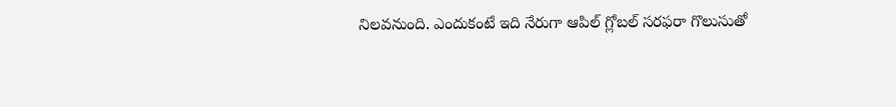నిలవనుంది. ఎందుకంటే ఇది నేరుగా ఆపిల్ గ్లోబల్ సరఫరా గొలుసుతో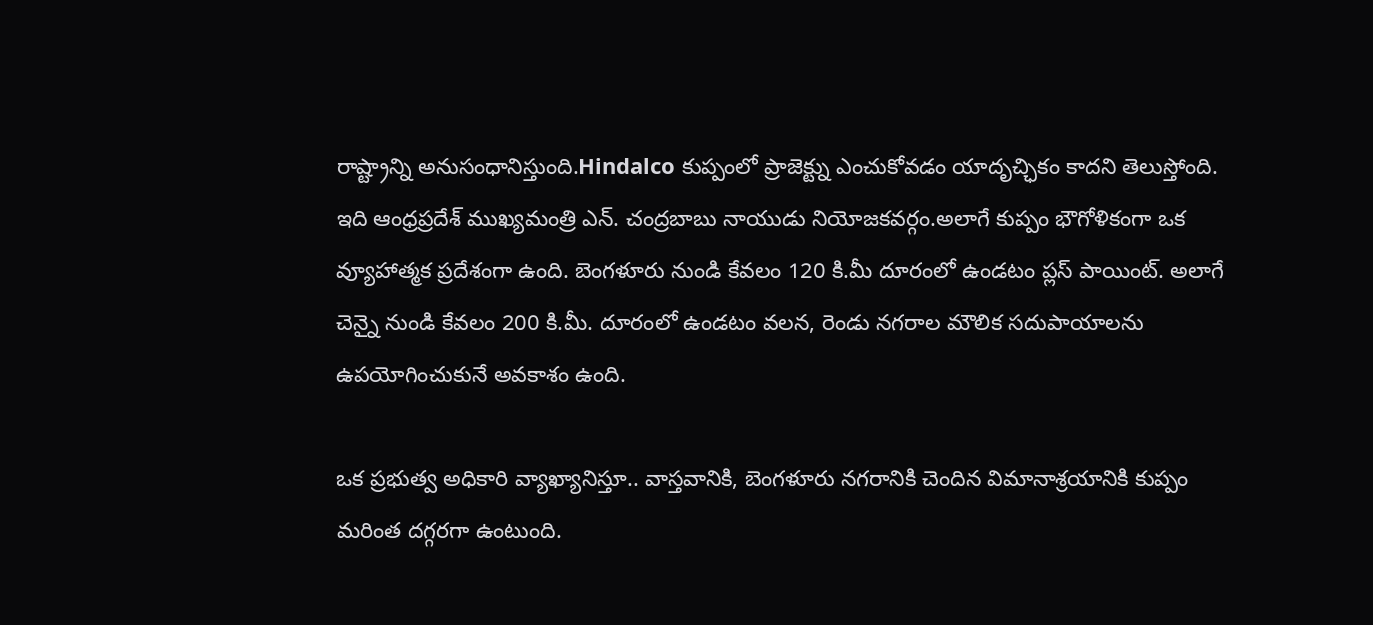రాష్ట్రాన్ని అనుసంధానిస్తుంది.Hindalco కుప్పంలో ప్రాజెక్ట్ను ఎంచుకోవడం యాదృచ్ఛికం కాదని తెలుస్తోంది. ఇది ఆంధ్రప్రదేశ్ ముఖ్యమంత్రి ఎన్. చంద్రబాబు నాయుడు నియోజకవర్గం.అలాగే కుప్పం భౌగోళికంగా ఒక వ్యూహాత్మక ప్రదేశంగా ఉంది. బెంగళూరు నుండి కేవలం 120 కి.మీ దూరంలో ఉండటం ప్లస్ పాయింట్. అలాగే చెన్నై నుండి కేవలం 200 కి.మీ. దూరంలో ఉండటం వలన, రెండు నగరాల మౌలిక సదుపాయాలను ఉపయోగించుకునే అవకాశం ఉంది.

ఒక ప్రభుత్వ అధికారి వ్యాఖ్యానిస్తూ.. వాస్తవానికి, బెంగళూరు నగరానికి చెందిన విమానాశ్రయానికి కుప్పం మరింత దగ్గరగా ఉంటుంది.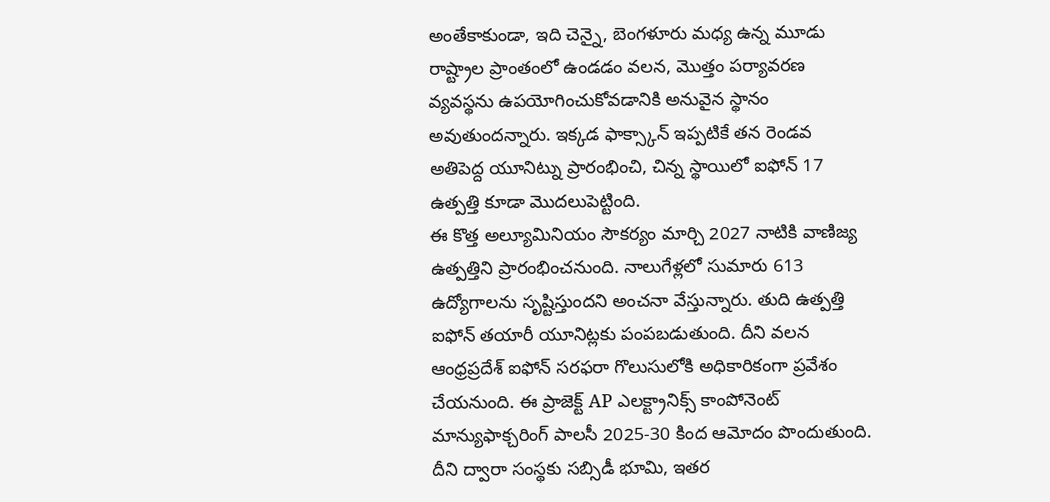అంతేకాకుండా, ఇది చెన్నై, బెంగళూరు మధ్య ఉన్న మూడు రాష్ట్రాల ప్రాంతంలో ఉండడం వలన, మొత్తం పర్యావరణ వ్యవస్థను ఉపయోగించుకోవడానికి అనువైన స్థానం అవుతుందన్నారు. ఇక్కడ ఫాక్స్కాన్ ఇప్పటికే తన రెండవ అతిపెద్ద యూనిట్ను ప్రారంభించి, చిన్న స్థాయిలో ఐఫోన్ 17 ఉత్పత్తి కూడా మొదలుపెట్టింది.
ఈ కొత్త అల్యూమినియం సౌకర్యం మార్చి 2027 నాటికి వాణిజ్య ఉత్పత్తిని ప్రారంభించనుంది. నాలుగేళ్లలో సుమారు 613 ఉద్యోగాలను సృష్టిస్తుందని అంచనా వేస్తున్నారు. తుది ఉత్పత్తి ఐఫోన్ తయారీ యూనిట్లకు పంపబడుతుంది. దీని వలన ఆంధ్రప్రదేశ్ ఐఫోన్ సరఫరా గొలుసులోకి అధికారికంగా ప్రవేశం చేయనుంది. ఈ ప్రాజెక్ట్ AP ఎలక్ట్రానిక్స్ కాంపోనెంట్ మాన్యుఫాక్చరింగ్ పాలసీ 2025-30 కింద ఆమోదం పొందుతుంది. దీని ద్వారా సంస్థకు సబ్సిడీ భూమి, ఇతర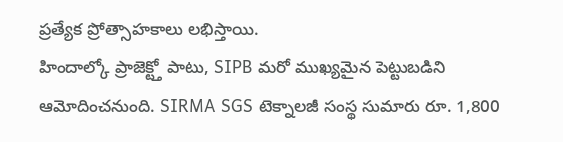ప్రత్యేక ప్రోత్సాహకాలు లభిస్తాయి.
హిందాల్కో ప్రాజెక్ట్తో పాటు, SIPB మరో ముఖ్యమైన పెట్టుబడిని ఆమోదించనుంది. SIRMA SGS టెక్నాలజీ సంస్థ సుమారు రూ. 1,800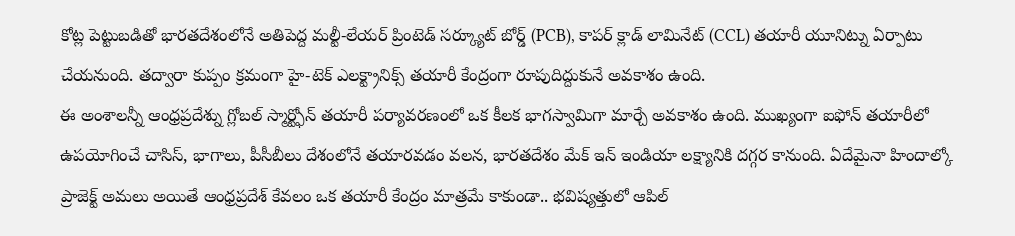కోట్ల పెట్టుబడితో భారతదేశంలోనే అతిపెద్ద మల్టీ-లేయర్ ప్రింటెడ్ సర్క్యూట్ బోర్డ్ (PCB), కాపర్ క్లాడ్ లామినేట్ (CCL) తయారీ యూనిట్ను ఏర్పాటు చేయనుంది. తద్వారా కుప్పం క్రమంగా హై-టెక్ ఎలక్ట్రానిక్స్ తయారీ కేంద్రంగా రూపుదిద్దుకునే అవకాశం ఉంది.
ఈ అంశాలన్నీ ఆంధ్రప్రదేశ్ను గ్లోబల్ స్మార్ట్ఫోన్ తయారీ పర్యావరణంలో ఒక కీలక భాగస్వామిగా మార్చే అవకాశం ఉంది. ముఖ్యంగా ఐఫోన్ తయారీలో ఉపయోగించే చాసిస్, భాగాలు, పీసీబీలు దేశంలోనే తయారవడం వలన, భారతదేశం మేక్ ఇన్ ఇండియా లక్ష్యానికి దగ్గర కానుంది. ఏదేమైనా హిందాల్కో ప్రాజెక్ట్ అమలు అయితే ఆంధ్రప్రదేశ్ కేవలం ఒక తయారీ కేంద్రం మాత్రమే కాకుండా.. భవిష్యత్తులో ఆపిల్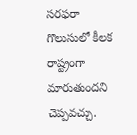సరఫరా గొలుసులో కీలక రాష్ట్రంగా మారుతుందని చెప్పవచ్చు.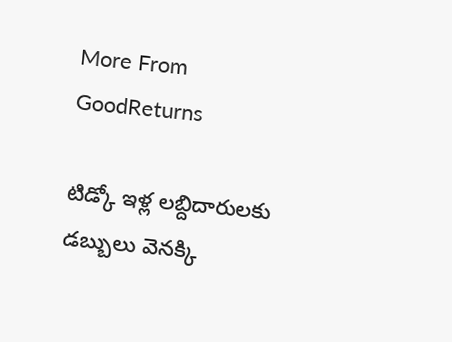More From GoodReturns

టిడ్కో ఇళ్ల లబ్దిదారులకు డబ్బులు వెనక్కి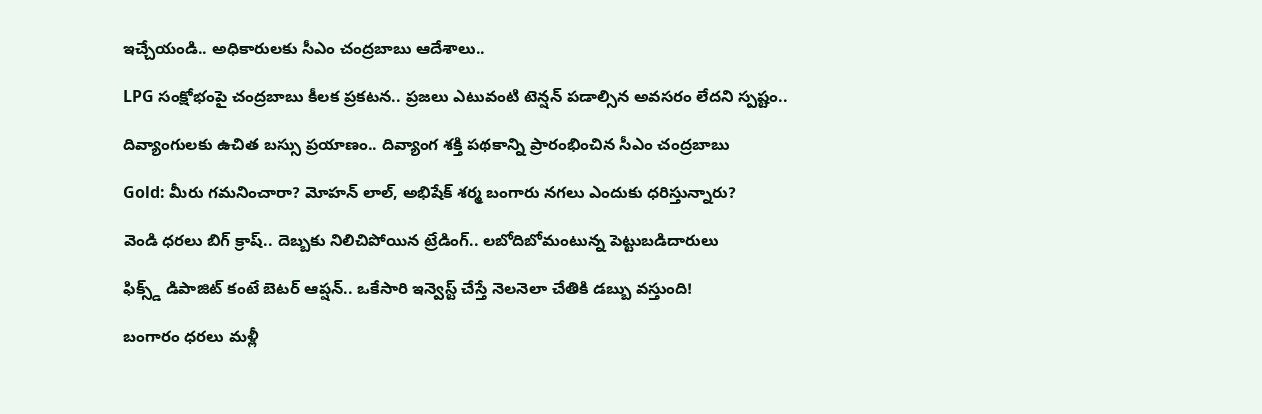ఇచ్చేయండి.. అధికారులకు సీఎం చంద్రబాబు ఆదేశాలు..

LPG సంక్షోభంపై చంద్రబాబు కీలక ప్రకటన.. ప్రజలు ఎటువంటి టెన్షన్ పడాల్సిన అవసరం లేదని స్పష్టం..

దివ్యాంగులకు ఉచిత బస్సు ప్రయాణం.. దివ్యాంగ శక్తి పథకాన్ని ప్రారంభించిన సీఎం చంద్రబాబు

Gold: మీరు గమనించారా? మోహన్ లాల్, అభిషేక్ శర్మ బంగారు నగలు ఎందుకు ధరిస్తున్నారు?

వెండి ధరలు బిగ్ క్రాష్.. దెబ్బకు నిలిచిపోయిన ట్రేడింగ్.. లబోదిబోమంటున్న పెట్టుబడిదారులు

ఫిక్స్డ్ డిపాజిట్ కంటే బెటర్ ఆప్షన్.. ఒకేసారి ఇన్వెస్ట్ చేస్తే నెలనెలా చేతికి డబ్బు వస్తుంది!

బంగారం ధరలు మళ్లీ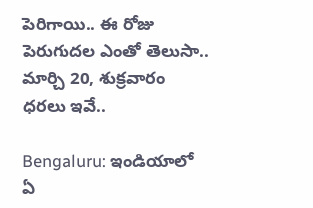పెరిగాయి.. ఈ రోజు పెరుగుదల ఎంతో తెలుసా.. మార్చి 20, శుక్రవారం ధరలు ఇవే..

Bengaluru: ఇండియాలో ఏ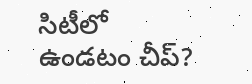సిటీలో ఉండటం చీప్?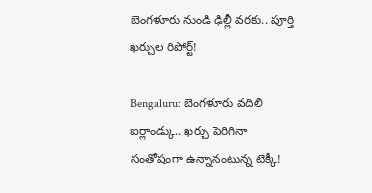బెంగళూరు నుండి ఢిల్లీ వరకు.. పూర్తి ఖర్చుల రిపోర్ట్!

Bengaluru: బెంగళూరు వదిలి ఐర్లాండ్కు.. ఖర్చు పెరిగినా సంతోషంగా ఉన్నానంటున్న టెక్కీ!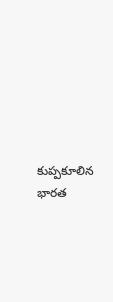కుప్పకూలిన భారత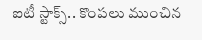ఐటీ స్టాక్స్.. కొంపలు ముంచిన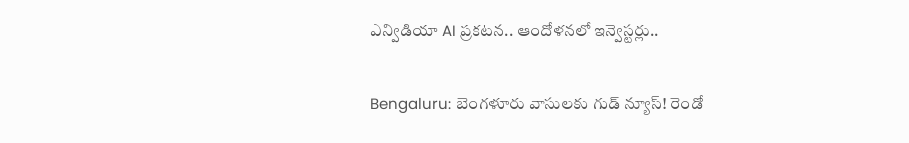ఎన్విడియా AI ప్రకటన.. ఆందోళనలో ఇన్వెస్టర్లు..

Bengaluru: బెంగళూరు వాసులకు గుడ్ న్యూస్! రెండో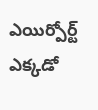ఎయిర్పోర్ట్ ఎక్కడో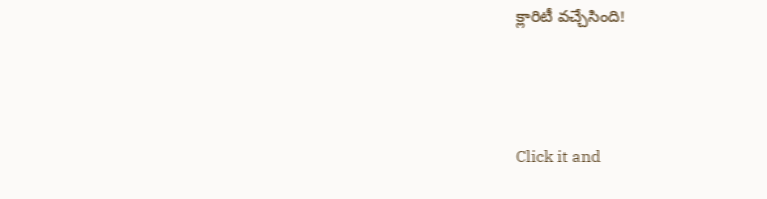క్లారిటీ వచ్చేసింది!



Click it and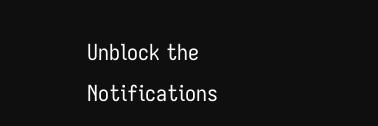Unblock the Notifications